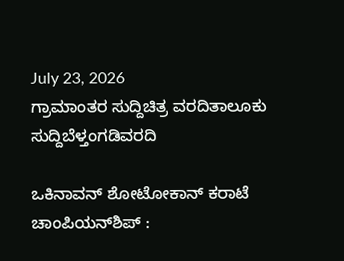July 23, 2026
ಗ್ರಾಮಾಂತರ ಸುದ್ದಿಚಿತ್ರ ವರದಿತಾಲೂಕು ಸುದ್ದಿಬೆಳ್ತಂಗಡಿವರದಿ

ಒಕಿನಾವನ್ ಶೋಟೋಕಾನ್ ಕರಾಟೆ ಚಾಂಪಿಯನ್‌ಶಿಪ್ :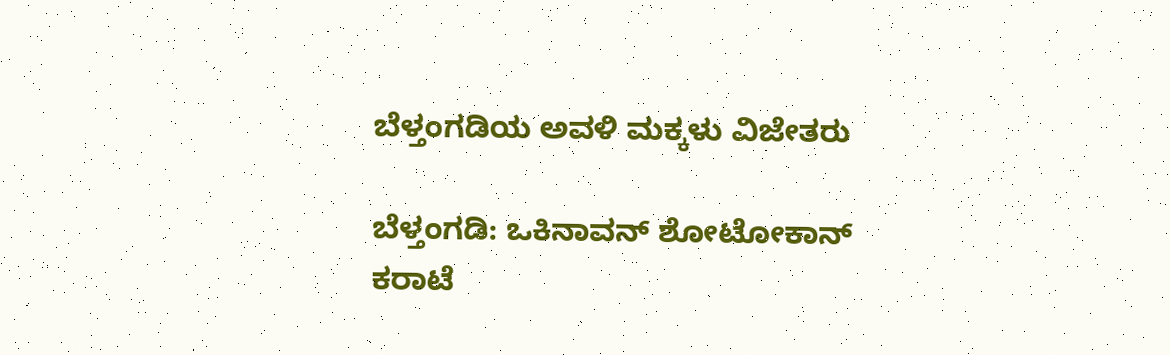ಬೆಳ್ತಂಗಡಿಯ ಅವಳಿ ಮಕ್ಕಳು ವಿಜೇತರು

ಬೆಳ್ತಂಗಡಿ: ಒಕಿನಾವನ್ ಶೋಟೋಕಾನ್ ಕರಾಟೆ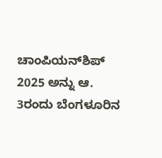ಚಾಂಪಿಯನ್‌ಶಿಪ್ 2025 ಅನ್ನು ಆ. 3ರಂದು ಬೆಂಗಳೂರಿನ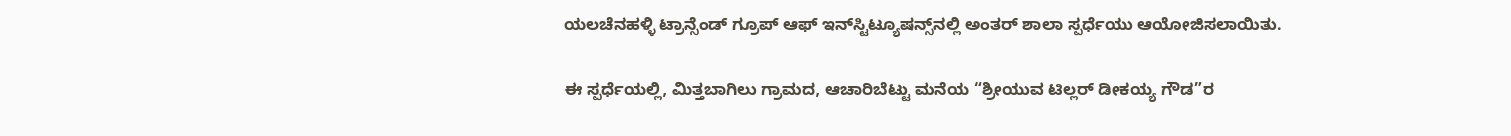ಯಲಚೆನಹಳ್ಳಿ ಟ್ರಾನ್ಸೆಂಡ್ ಗ್ರೂಪ್ ಆಫ್ ಇನ್‌ಸ್ಟಿಟ್ಯೂಷನ್ಸ್‌ನಲ್ಲಿ ಅಂತರ್ ಶಾಲಾ ಸ್ಪರ್ಧೆಯು ಆಯೋಜಿಸಲಾಯಿತು.

ಈ ಸ್ಪರ್ಧೆಯಲ್ಲಿ, ಮಿತ್ತಬಾಗಿಲು ಗ್ರಾಮದ, ಆಚಾರಿಬೆಟ್ಟು ಮನೆಯ “ಶ್ರೀಯುವ ಟಿಲ್ಲರ್ ಡೀಕಯ್ಯ ಗೌಡ”ರ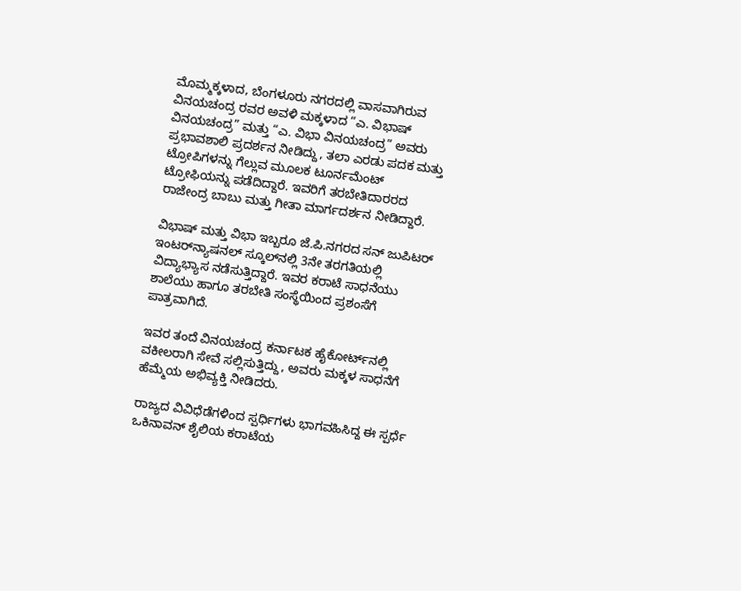ಮೊಮ್ಮಕ್ಕಳಾದ, ಬೆಂಗಳೂರು ನಗರದಲ್ಲಿ ವಾಸವಾಗಿರುವ ವಿನಯಚಂದ್ರ ರವರ ಅವಳಿ ಮಕ್ಕಳಾದ “ಎ. ವಿಭಾಷ್ ವಿನಯಚಂದ್ರ” ಮತ್ತು “ಎ. ವಿಭಾ ವಿನಯಚಂದ್ರ” ಅವರು ಪ್ರಭಾವಶಾಲಿ ಪ್ರದರ್ಶನ ನೀಡಿದ್ದು, ತಲಾ ಎರಡು ಪದಕ ಮತ್ತು ಟ್ರೋಪಿಗಳನ್ನು ಗೆಲ್ಲುವ ಮೂಲಕ ಟೂರ್ನಮೆಂಟ್ ಟ್ರೋಫಿಯನ್ನು ಪಡೆದಿದ್ದಾರೆ. ಇವರಿಗೆ ತರಬೇತಿದಾರರದ ರಾಜೇಂದ್ರ ಬಾಬು ಮತ್ತು ಗೀತಾ ಮಾರ್ಗದರ್ಶನ ನೀಡಿದ್ದಾರೆ.

ವಿಭಾಷ್ ಮತ್ತು ವಿಭಾ ಇಬ್ಬರೂ ಜೆ.ಪಿ.ನಗರದ ಸನ್ ಜುಪಿಟರ್ ಇಂಟರ್‌ನ್ಯಾಷನಲ್ ಸ್ಕೂಲ್‌ನಲ್ಲಿ 3ನೇ ತರಗತಿಯಲ್ಲಿ ವಿದ್ಯಾಭ್ಯಾಸ ನಡೆಸುತ್ತಿದ್ದಾರೆ. ಇವರ ಕರಾಟೆ ಸಾಧನೆಯು ಶಾಲೆಯು ಹಾಗೂ ತರಬೇತಿ ಸಂಸ್ಥೆಯಿಂದ ಪ್ರಶಂಸೆಗೆ ಪಾತ್ರವಾಗಿದೆ.

ಇವರ ತಂದೆ ವಿನಯಚಂದ್ರ ಕರ್ನಾಟಕ ಹೈಕೋರ್ಟ್‌ನಲ್ಲಿ ವಕೀಲರಾಗಿ ಸೇವೆ ಸಲ್ಲಿಸುತ್ತಿದ್ದು, ಅವರು ಮಕ್ಕಳ ಸಾಧನೆಗೆ ಹೆಮ್ಮೆಯ ಅಭಿವ್ಯಕ್ತಿ ನೀಡಿದರು.

ರಾಜ್ಯದ ವಿವಿಧೆಡೆಗಳಿಂದ ಸ್ಪರ್ಧಿಗಳು ಭಾಗವಹಿಸಿದ್ದ ಈ ಸ್ಪರ್ಧೆ ಒಕಿನಾವನ್ ಶೈಲಿಯ ಕರಾಟೆಯ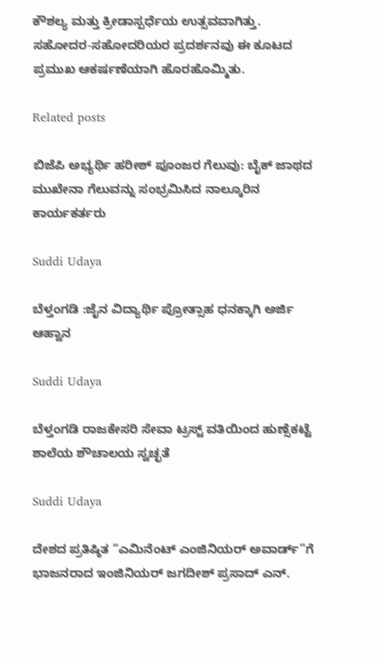ಕೌಶಲ್ಯ ಮತ್ತು ಕ್ರೀಡಾಸ್ಪರ್ಧೆಯ ಉತ್ಸವವಾಗಿತ್ತು. ಸಹೋದರ-ಸಹೋದರಿಯರ ಪ್ರದರ್ಶನವು ಈ ಕೂಟದ ಪ್ರಮುಖ ಆಕರ್ಷಣೆಯಾಗಿ ಹೊರಹೊಮ್ಮಿತು.

Related posts

ಬಿಜೆಪಿ ಅಭ್ಯರ್ಥಿ ಹರೀಶ್ ಪೂಂಜರ ಗೆಲುವು: ಬೈಕ್ ಜಾಥದ ಮುಖೇನಾ ಗೆಲುವನ್ನು ಸಂಭ್ರಮಿಸಿದ ನಾಲ್ಕೂರಿನ ಕಾರ್ಯಕರ್ತರು

Suddi Udaya

ಬೆಳ್ತಂಗಡಿ :ಜೈನ ವಿದ್ಯಾರ್ಥಿ ಪ್ರೋತ್ಸಾಹ ಧನಕ್ಕಾಗಿ ಅರ್ಜಿ ಆಹ್ವಾನ

Suddi Udaya

ಬೆಳ್ತಂಗಡಿ ರಾಜಕೇಸರಿ ಸೇವಾ ಟ್ರಸ್ಟ್ ವತಿಯಿಂದ ಹುಣ್ಸೆಕಟ್ಟೆ ಶಾಲೆಯ ಶೌಚಾಲಯ ಸ್ವಚ್ಛತೆ

Suddi Udaya

ದೇಶದ ಪ್ರತಿಷ್ಠಿತ “ಎಮಿನೆಂಟ್ ಎಂಜಿನಿಯರ್ ಅವಾರ್ಡ್”ಗೆ ಭಾಜನರಾದ ಇಂಜಿನಿಯರ್ ಜಗದೀಶ್ ಪ್ರಸಾದ್ ಎನ್.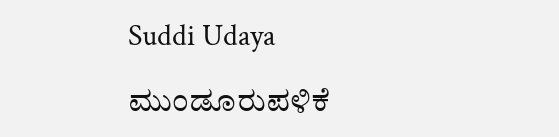Suddi Udaya

ಮುಂಡೂರುಪಳಿಕೆ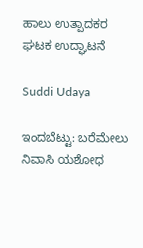ಹಾಲು ಉತ್ಪಾದಕರ ಘಟಕ ಉದ್ಘಾಟನೆ

Suddi Udaya

ಇಂದಬೆಟ್ಟು: ಬರೆಮೇಲು ನಿವಾಸಿ ಯಶೋಧ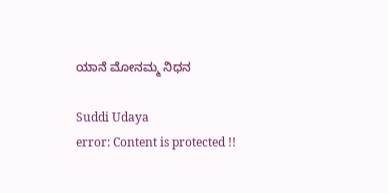ಯಾನೆ ಮೋನಮ್ಮ ನಿಧನ

Suddi Udaya
error: Content is protected !!